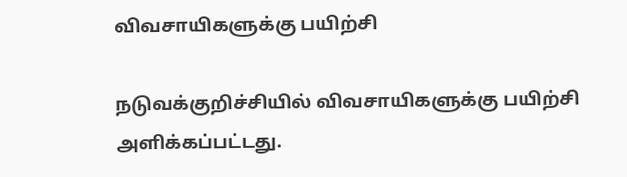விவசாயிகளுக்கு பயிற்சி

நடுவக்குறிச்சியில் விவசாயிகளுக்கு பயிற்சி அளிக்கப்பட்டது.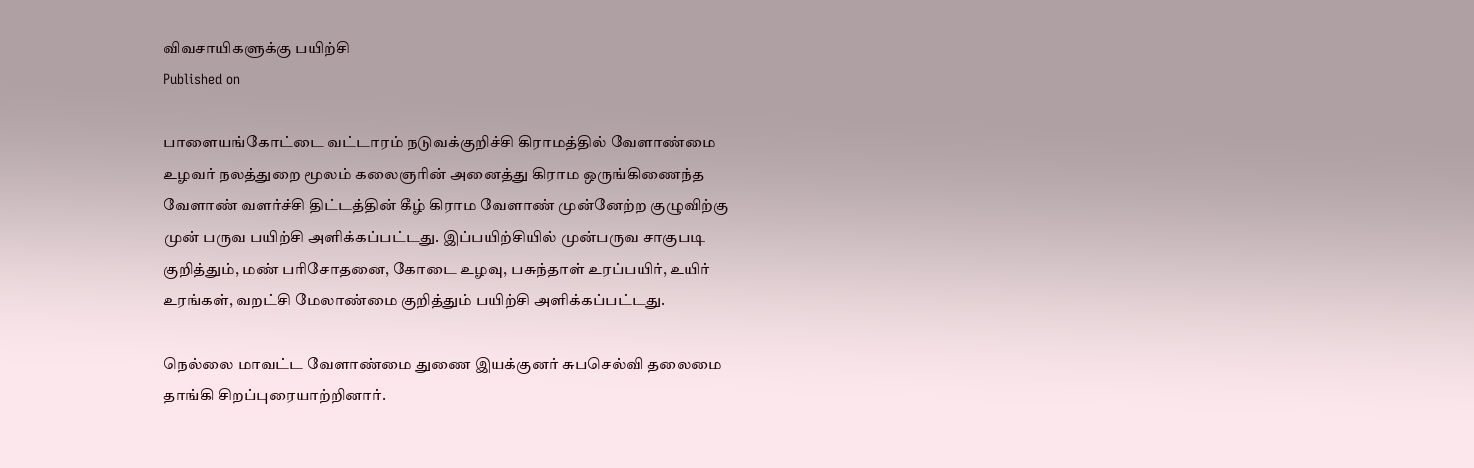விவசாயிகளுக்கு பயிற்சி
Published on

பாளையங்கோட்டை வட்டாரம் நடுவக்குறிச்சி கிராமத்தில் வேளாண்மை உழவர் நலத்துறை மூலம் கலைஞரின் அனைத்து கிராம ஒருங்கிணைந்த வேளாண் வளர்ச்சி திட்டத்தின் கீழ் கிராம வேளாண் முன்னேற்ற குழுவிற்கு முன் பருவ பயிற்சி அளிக்கப்பட்டது. இப்பயிற்சியில் முன்பருவ சாகுபடி குறித்தும், மண் பரிசோதனை, கோடை உழவு, பசுந்தாள் உரப்பயிர், உயிர் உரங்கள், வறட்சி மேலாண்மை குறித்தும் பயிற்சி அளிக்கப்பட்டது.

நெல்லை மாவட்ட வேளாண்மை துணை இயக்குனர் சுபசெல்வி தலைமை தாங்கி சிறப்புரையாற்றினார்.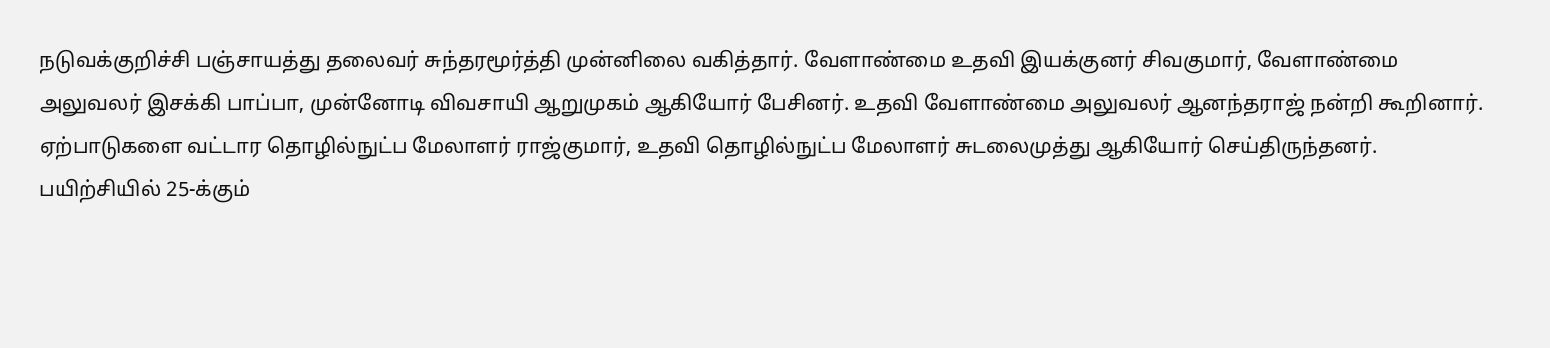நடுவக்குறிச்சி பஞ்சாயத்து தலைவர் சுந்தரமூர்த்தி முன்னிலை வகித்தார். வேளாண்மை உதவி இயக்குனர் சிவகுமார், வேளாண்மை அலுவலர் இசக்கி பாப்பா, முன்னோடி விவசாயி ஆறுமுகம் ஆகியோர் பேசினர். உதவி வேளாண்மை அலுவலர் ஆனந்தராஜ் நன்றி கூறினார். ஏற்பாடுகளை வட்டார தொழில்நுட்ப மேலாளர் ராஜ்குமார், உதவி தொழில்நுட்ப மேலாளர் சுடலைமுத்து ஆகியோர் செய்திருந்தனர். பயிற்சியில் 25-க்கும்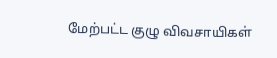மேற்பட்ட குழு விவசாயிகள்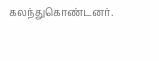கலந்துகொண்டனர்.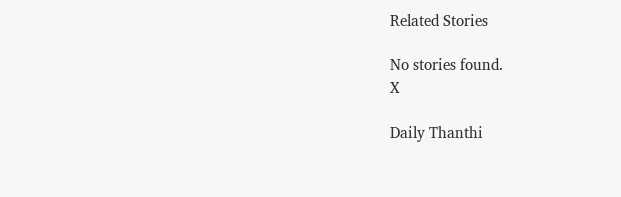Related Stories

No stories found.
X

Daily Thanthi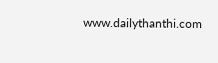www.dailythanthi.com